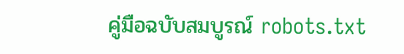คู่มือฉบับสมบูรณ์ robots.txt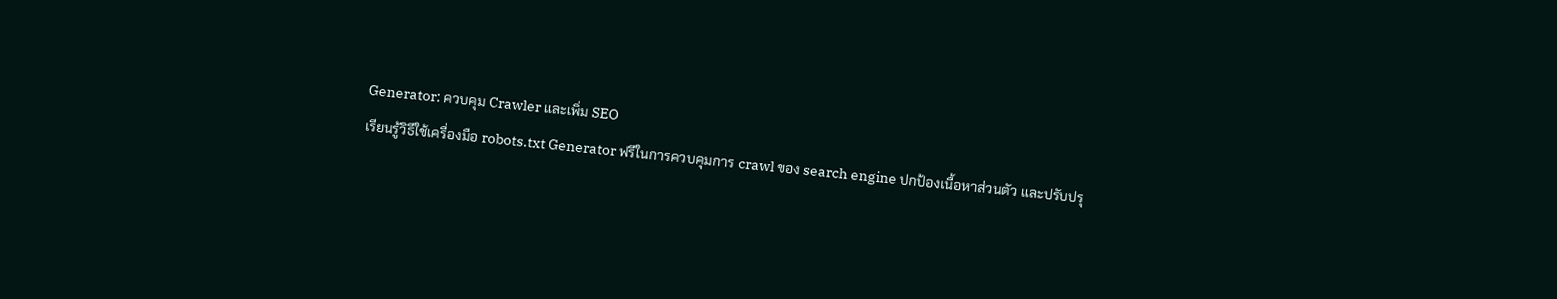Generator: ควบคุม Crawler และเพิ่ม SEO
เรียนรู้วิธีใช้เครื่องมือ robots.txt Generator ฟรีในการควบคุมการ crawl ของ search engine ปกป้องเนื้อหาส่วนตัว และปรับปรุ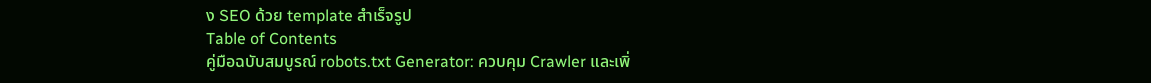ง SEO ด้วย template สำเร็จรูป
Table of Contents
คู่มือฉบับสมบูรณ์ robots.txt Generator: ควบคุม Crawler และเพิ่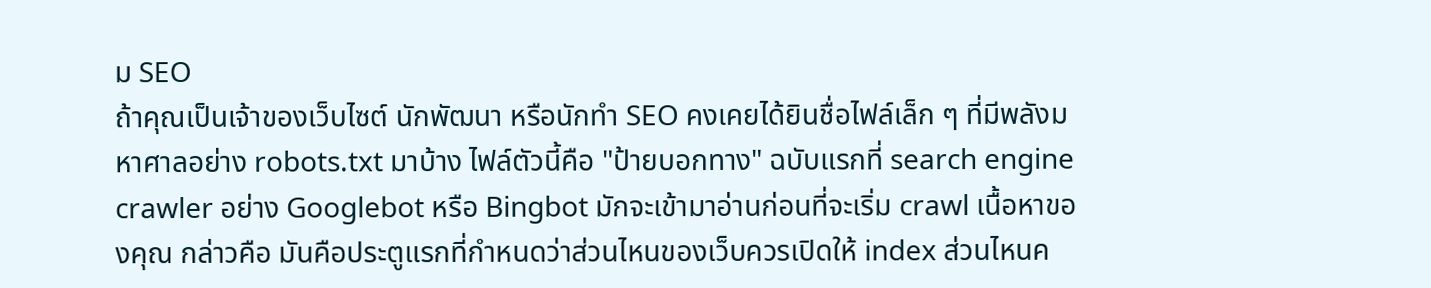ม SEO
ถ้าคุณเป็นเจ้าของเว็บไซต์ นักพัฒนา หรือนักทำ SEO คงเคยได้ยินชื่อไฟล์เล็ก ๆ ที่มีพลังมหาศาลอย่าง robots.txt มาบ้าง ไฟล์ตัวนี้คือ "ป้ายบอกทาง" ฉบับแรกที่ search engine crawler อย่าง Googlebot หรือ Bingbot มักจะเข้ามาอ่านก่อนที่จะเริ่ม crawl เนื้อหาของคุณ กล่าวคือ มันคือประตูแรกที่กำหนดว่าส่วนไหนของเว็บควรเปิดให้ index ส่วนไหนค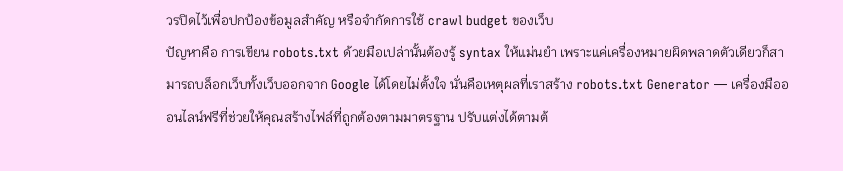วรปิดไว้เพื่อปกป้องข้อมูลสำคัญ หรือจำกัดการใช้ crawl budget ของเว็บ
ปัญหาคือ การเขียน robots.txt ด้วยมือเปล่านั้นต้องรู้ syntax ให้แม่นยำ เพราะแค่เครื่องหมายผิดพลาดตัวเดียวก็สามารถบล็อกเว็บทั้งเว็บออกจาก Google ได้โดยไม่ตั้งใจ นั่นคือเหตุผลที่เราสร้าง robots.txt Generator — เครื่องมือออนไลน์ฟรีที่ช่วยให้คุณสร้างไฟล์ที่ถูกต้องตามมาตรฐาน ปรับแต่งได้ตามต้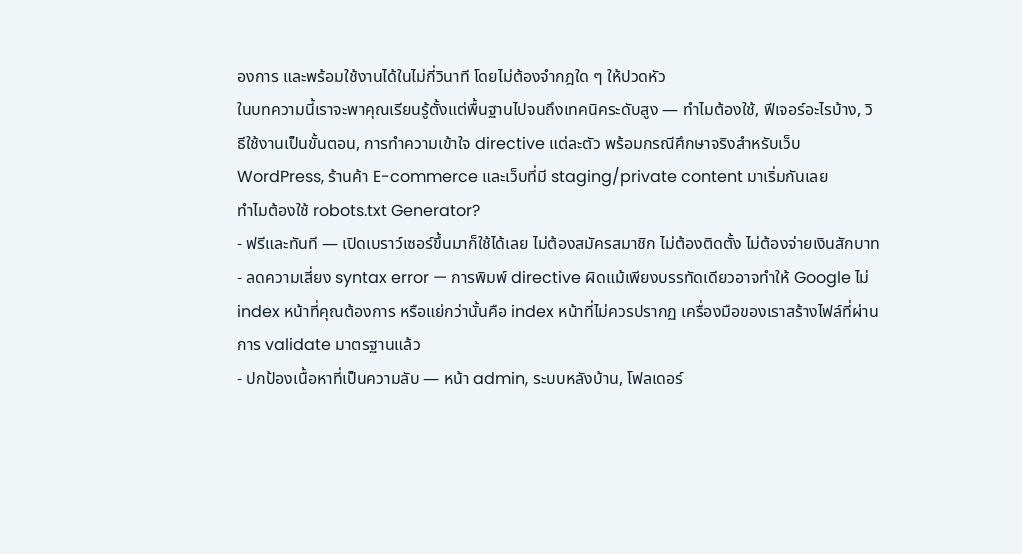องการ และพร้อมใช้งานได้ในไม่กี่วินาที โดยไม่ต้องจำกฎใด ๆ ให้ปวดหัว
ในบทความนี้เราจะพาคุณเรียนรู้ตั้งแต่พื้นฐานไปจนถึงเทคนิคระดับสูง — ทำไมต้องใช้, ฟีเจอร์อะไรบ้าง, วิธีใช้งานเป็นขั้นตอน, การทำความเข้าใจ directive แต่ละตัว พร้อมกรณีศึกษาจริงสำหรับเว็บ WordPress, ร้านค้า E-commerce และเว็บที่มี staging/private content มาเริ่มกันเลย
ทำไมต้องใช้ robots.txt Generator?
- ฟรีและทันที — เปิดเบราว์เซอร์ขึ้นมาก็ใช้ได้เลย ไม่ต้องสมัครสมาชิก ไม่ต้องติดตั้ง ไม่ต้องจ่ายเงินสักบาท
- ลดความเสี่ยง syntax error — การพิมพ์ directive ผิดแม้เพียงบรรทัดเดียวอาจทำให้ Google ไม่ index หน้าที่คุณต้องการ หรือแย่กว่านั้นคือ index หน้าที่ไม่ควรปรากฏ เครื่องมือของเราสร้างไฟล์ที่ผ่านการ validate มาตรฐานแล้ว
- ปกป้องเนื้อหาที่เป็นความลับ — หน้า admin, ระบบหลังบ้าน, โฟลเดอร์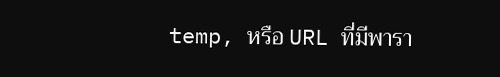temp, หรือ URL ที่มีพารา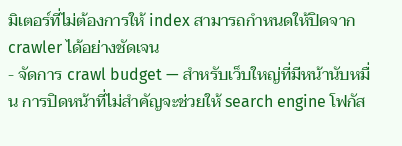มิเตอร์ที่ไม่ต้องการให้ index สามารถกำหนดให้ปิดจาก crawler ได้อย่างชัดเจน
- จัดการ crawl budget — สำหรับเว็บใหญ่ที่มีหน้านับหมื่น การปิดหน้าที่ไม่สำคัญจะช่วยให้ search engine โฟกัส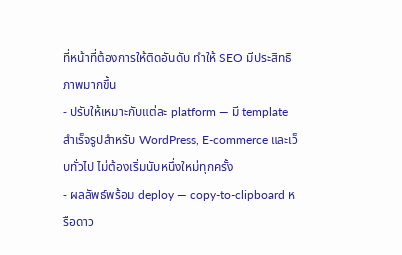ที่หน้าที่ต้องการให้ติดอันดับ ทำให้ SEO มีประสิทธิภาพมากขึ้น
- ปรับให้เหมาะกับแต่ละ platform — มี template สำเร็จรูปสำหรับ WordPress, E-commerce และเว็บทั่วไป ไม่ต้องเริ่มนับหนึ่งใหม่ทุกครั้ง
- ผลลัพธ์พร้อม deploy — copy-to-clipboard หรือดาว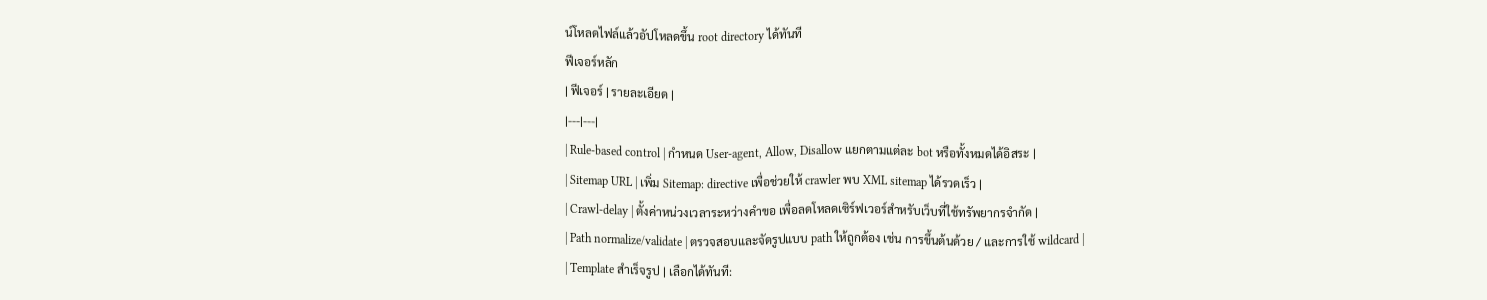น์โหลดไฟล์แล้วอัปโหลดขึ้น root directory ได้ทันที
ฟีเจอร์หลัก
| ฟีเจอร์ | รายละเอียด |
|---|---|
| Rule-based control | กำหนด User-agent, Allow, Disallow แยกตามแต่ละ bot หรือทั้งหมดได้อิสระ |
| Sitemap URL | เพิ่ม Sitemap: directive เพื่อช่วยให้ crawler พบ XML sitemap ได้รวดเร็ว |
| Crawl-delay | ตั้งค่าหน่วงเวลาระหว่างคำขอ เพื่อลดโหลดเซิร์ฟเวอร์สำหรับเว็บที่ใช้ทรัพยากรจำกัด |
| Path normalize/validate | ตรวจสอบและจัดรูปแบบ path ให้ถูกต้อง เช่น การขึ้นต้นด้วย / และการใช้ wildcard |
| Template สำเร็จรูป | เลือกได้ทันที: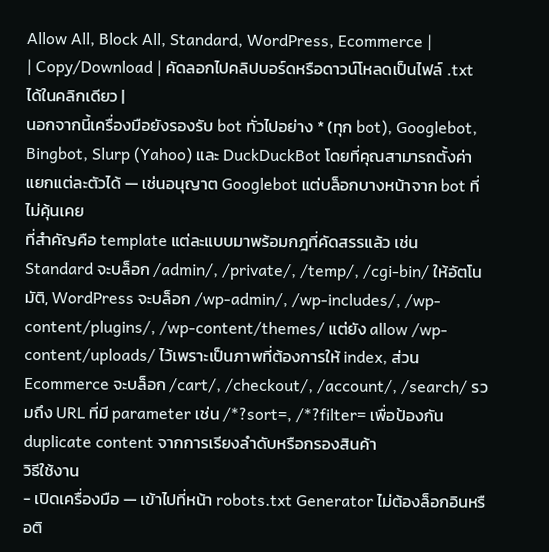Allow All, Block All, Standard, WordPress, Ecommerce |
| Copy/Download | คัดลอกไปคลิปบอร์ดหรือดาวน์โหลดเป็นไฟล์ .txt ได้ในคลิกเดียว |
นอกจากนี้เครื่องมือยังรองรับ bot ทั่วไปอย่าง * (ทุก bot), Googlebot, Bingbot, Slurp (Yahoo) และ DuckDuckBot โดยที่คุณสามารถตั้งค่าแยกแต่ละตัวได้ — เช่นอนุญาต Googlebot แต่บล็อกบางหน้าจาก bot ที่ไม่คุ้นเคย
ที่สำคัญคือ template แต่ละแบบมาพร้อมกฎที่คัดสรรแล้ว เช่น Standard จะบล็อก /admin/, /private/, /temp/, /cgi-bin/ ให้อัตโนมัติ, WordPress จะบล็อก /wp-admin/, /wp-includes/, /wp-content/plugins/, /wp-content/themes/ แต่ยัง allow /wp-content/uploads/ ไว้เพราะเป็นภาพที่ต้องการให้ index, ส่วน Ecommerce จะบล็อก /cart/, /checkout/, /account/, /search/ รวมถึง URL ที่มี parameter เช่น /*?sort=, /*?filter= เพื่อป้องกัน duplicate content จากการเรียงลำดับหรือกรองสินค้า
วิธีใช้งาน
- เปิดเครื่องมือ — เข้าไปที่หน้า robots.txt Generator ไม่ต้องล็อกอินหรือติ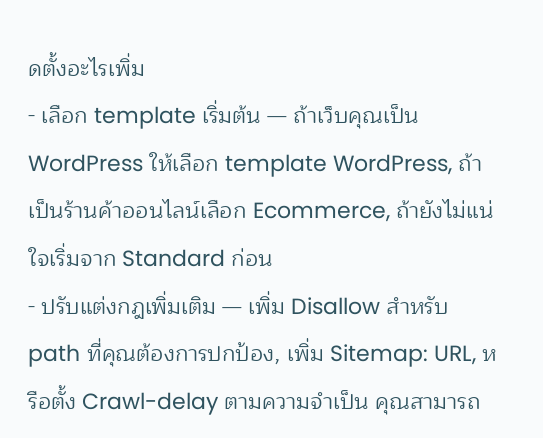ดตั้งอะไรเพิ่ม
- เลือก template เริ่มต้น — ถ้าเว็บคุณเป็น WordPress ให้เลือก template WordPress, ถ้าเป็นร้านค้าออนไลน์เลือก Ecommerce, ถ้ายังไม่แน่ใจเริ่มจาก Standard ก่อน
- ปรับแต่งกฎเพิ่มเติม — เพิ่ม Disallow สำหรับ path ที่คุณต้องการปกป้อง, เพิ่ม Sitemap: URL, หรือตั้ง Crawl-delay ตามความจำเป็น คุณสามารถ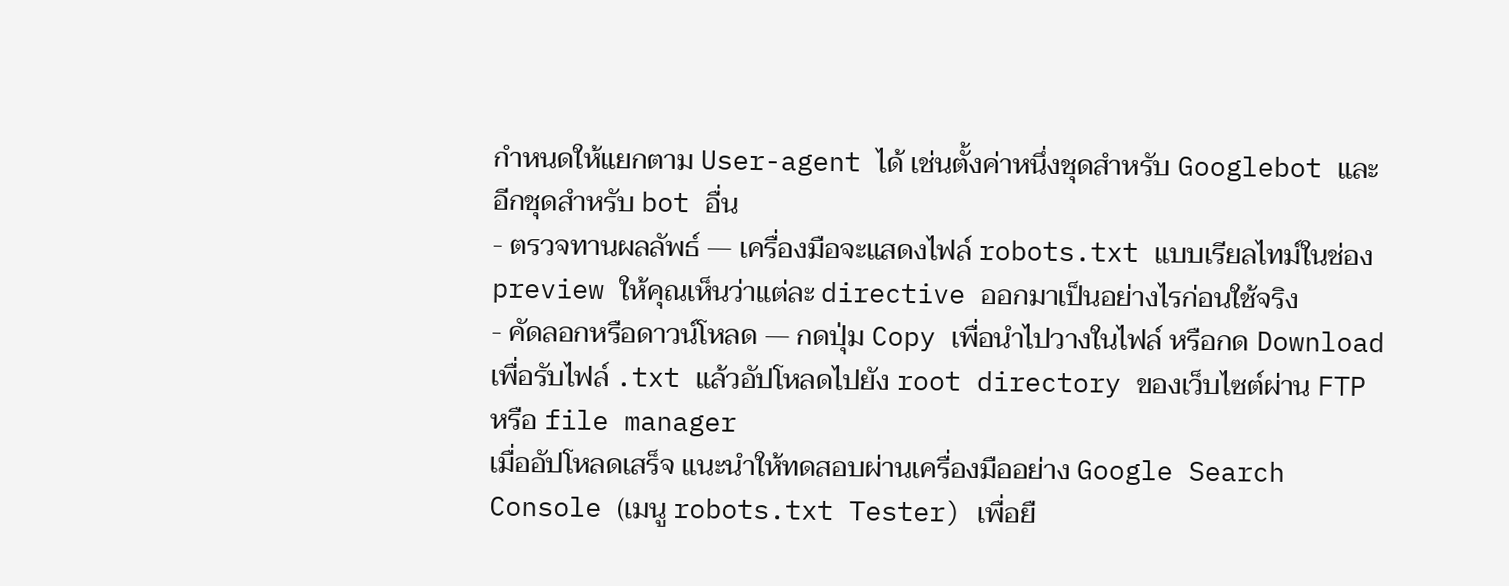กำหนดให้แยกตาม User-agent ได้ เช่นตั้งค่าหนึ่งชุดสำหรับ Googlebot และอีกชุดสำหรับ bot อื่น
- ตรวจทานผลลัพธ์ — เครื่องมือจะแสดงไฟล์ robots.txt แบบเรียลไทม์ในช่อง preview ให้คุณเห็นว่าแต่ละ directive ออกมาเป็นอย่างไรก่อนใช้จริง
- คัดลอกหรือดาวน์โหลด — กดปุ่ม Copy เพื่อนำไปวางในไฟล์ หรือกด Download เพื่อรับไฟล์ .txt แล้วอัปโหลดไปยัง root directory ของเว็บไซต์ผ่าน FTP หรือ file manager
เมื่ออัปโหลดเสร็จ แนะนำให้ทดสอบผ่านเครื่องมืออย่าง Google Search Console (เมนู robots.txt Tester) เพื่อยื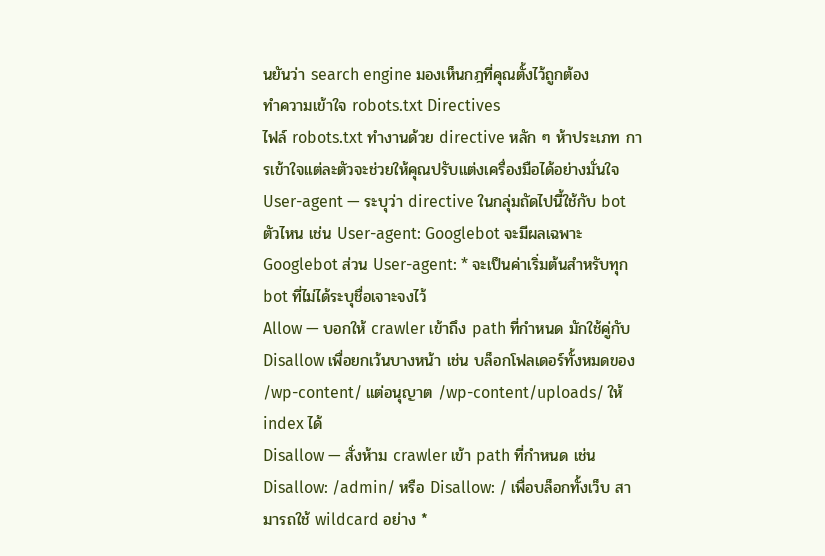นยันว่า search engine มองเห็นกฎที่คุณตั้งไว้ถูกต้อง
ทำความเข้าใจ robots.txt Directives
ไฟล์ robots.txt ทำงานด้วย directive หลัก ๆ ห้าประเภท การเข้าใจแต่ละตัวจะช่วยให้คุณปรับแต่งเครื่องมือได้อย่างมั่นใจ
User-agent — ระบุว่า directive ในกลุ่มถัดไปนี้ใช้กับ bot ตัวไหน เช่น User-agent: Googlebot จะมีผลเฉพาะ Googlebot ส่วน User-agent: * จะเป็นค่าเริ่มต้นสำหรับทุก bot ที่ไม่ได้ระบุชื่อเจาะจงไว้
Allow — บอกให้ crawler เข้าถึง path ที่กำหนด มักใช้คู่กับ Disallow เพื่อยกเว้นบางหน้า เช่น บล็อกโฟลเดอร์ทั้งหมดของ /wp-content/ แต่อนุญาต /wp-content/uploads/ ให้ index ได้
Disallow — สั่งห้าม crawler เข้า path ที่กำหนด เช่น Disallow: /admin/ หรือ Disallow: / เพื่อบล็อกทั้งเว็บ สามารถใช้ wildcard อย่าง *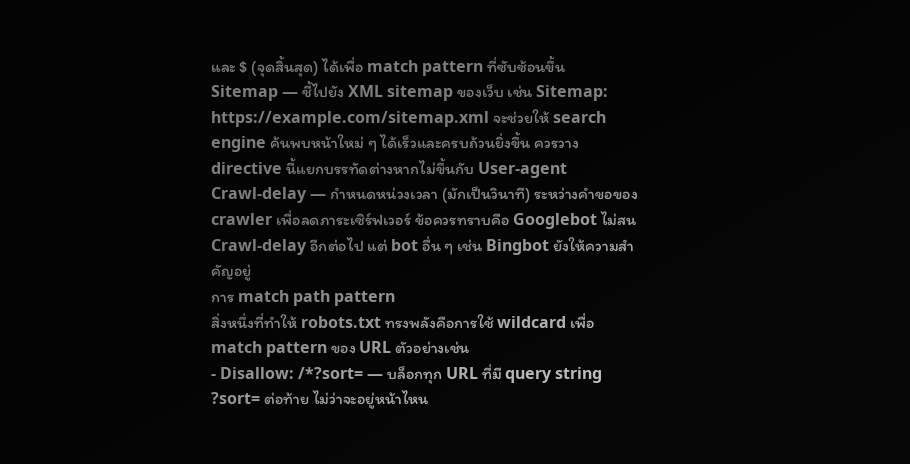และ $ (จุดสิ้นสุด) ได้เพื่อ match pattern ที่ซับซ้อนขึ้น
Sitemap — ชี้ไปยัง XML sitemap ของเว็บ เช่น Sitemap: https://example.com/sitemap.xml จะช่วยให้ search engine ค้นพบหน้าใหม่ ๆ ได้เร็วและครบถ้วนยิ่งขึ้น ควรวาง directive นี้แยกบรรทัดต่างหากไม่ขึ้นกับ User-agent
Crawl-delay — กำหนดหน่วงเวลา (มักเป็นวินาที) ระหว่างคำขอของ crawler เพื่อลดภาระเซิร์ฟเวอร์ ข้อควรทราบคือ Googlebot ไม่สน Crawl-delay อีกต่อไป แต่ bot อื่น ๆ เช่น Bingbot ยังให้ความสำคัญอยู่
การ match path pattern
สิ่งหนึ่งที่ทำให้ robots.txt ทรงพลังคือการใช้ wildcard เพื่อ match pattern ของ URL ตัวอย่างเช่น
- Disallow: /*?sort= — บล็อกทุก URL ที่มี query string ?sort= ต่อท้าย ไม่ว่าจะอยู่หน้าไหน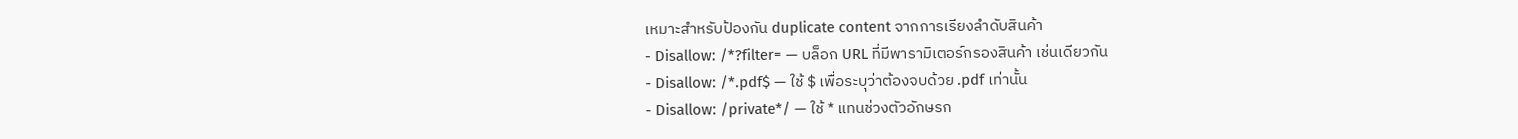เหมาะสำหรับป้องกัน duplicate content จากการเรียงลำดับสินค้า
- Disallow: /*?filter= — บล็อก URL ที่มีพารามิเตอร์กรองสินค้า เช่นเดียวกัน
- Disallow: /*.pdf$ — ใช้ $ เพื่อระบุว่าต้องจบด้วย .pdf เท่านั้น
- Disallow: /private*/ — ใช้ * แทนช่วงตัวอักษรก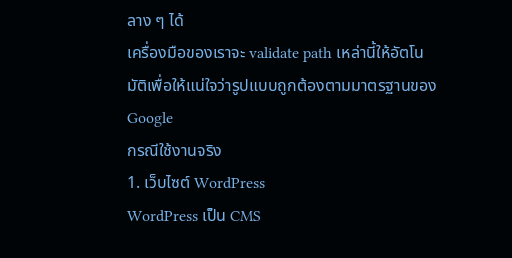ลาง ๆ ได้
เครื่องมือของเราจะ validate path เหล่านี้ให้อัตโนมัติเพื่อให้แน่ใจว่ารูปแบบถูกต้องตามมาตรฐานของ Google
กรณีใช้งานจริง
1. เว็บไซต์ WordPress
WordPress เป็น CMS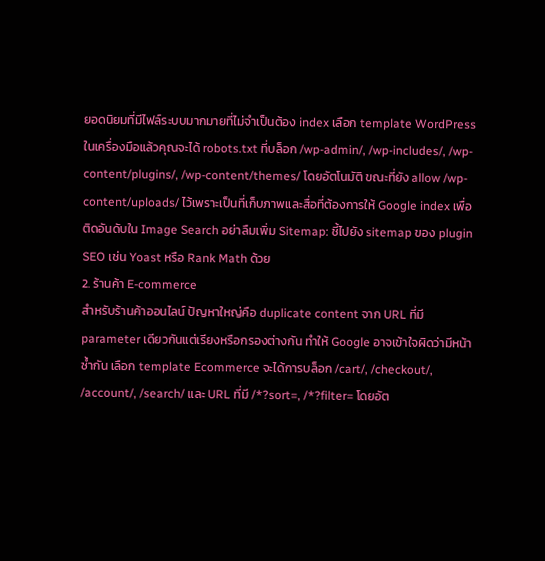ยอดนิยมที่มีไฟล์ระบบมากมายที่ไม่จำเป็นต้อง index เลือก template WordPress ในเครื่องมือแล้วคุณจะได้ robots.txt ที่บล็อก /wp-admin/, /wp-includes/, /wp-content/plugins/, /wp-content/themes/ โดยอัตโนมัติ ขณะที่ยัง allow /wp-content/uploads/ ไว้เพราะเป็นที่เก็บภาพและสื่อที่ต้องการให้ Google index เพื่อติดอันดับใน Image Search อย่าลืมเพิ่ม Sitemap: ชี้ไปยัง sitemap ของ plugin SEO เช่น Yoast หรือ Rank Math ด้วย
2. ร้านค้า E-commerce
สำหรับร้านค้าออนไลน์ ปัญหาใหญ่คือ duplicate content จาก URL ที่มี parameter เดียวกันแต่เรียงหรือกรองต่างกัน ทำให้ Google อาจเข้าใจผิดว่ามีหน้าซ้ำกัน เลือก template Ecommerce จะได้การบล็อก /cart/, /checkout/, /account/, /search/ และ URL ที่มี /*?sort=, /*?filter= โดยอัต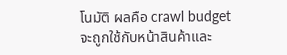โนมัติ ผลคือ crawl budget จะถูกใช้กับหน้าสินค้าและ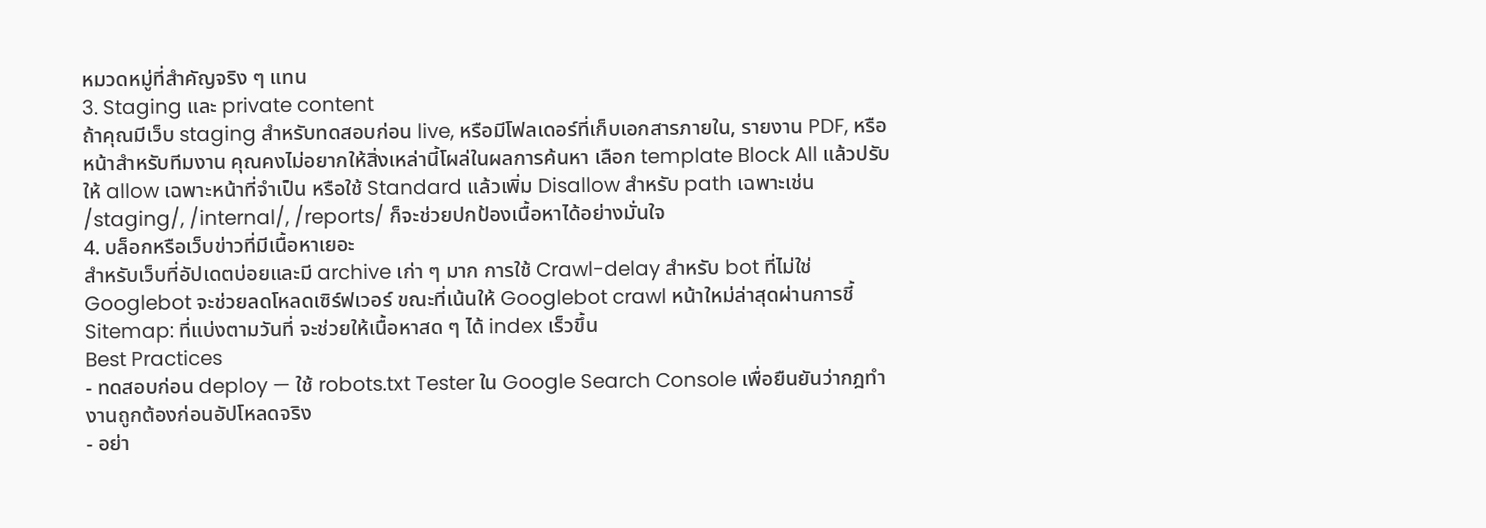หมวดหมู่ที่สำคัญจริง ๆ แทน
3. Staging และ private content
ถ้าคุณมีเว็บ staging สำหรับทดสอบก่อน live, หรือมีโฟลเดอร์ที่เก็บเอกสารภายใน, รายงาน PDF, หรือหน้าสำหรับทีมงาน คุณคงไม่อยากให้สิ่งเหล่านี้โผล่ในผลการค้นหา เลือก template Block All แล้วปรับให้ allow เฉพาะหน้าที่จำเป็น หรือใช้ Standard แล้วเพิ่ม Disallow สำหรับ path เฉพาะเช่น /staging/, /internal/, /reports/ ก็จะช่วยปกป้องเนื้อหาได้อย่างมั่นใจ
4. บล็อกหรือเว็บข่าวที่มีเนื้อหาเยอะ
สำหรับเว็บที่อัปเดตบ่อยและมี archive เก่า ๆ มาก การใช้ Crawl-delay สำหรับ bot ที่ไม่ใช่ Googlebot จะช่วยลดโหลดเซิร์ฟเวอร์ ขณะที่เน้นให้ Googlebot crawl หน้าใหม่ล่าสุดผ่านการชี้ Sitemap: ที่แบ่งตามวันที่ จะช่วยให้เนื้อหาสด ๆ ได้ index เร็วขึ้น
Best Practices
- ทดสอบก่อน deploy — ใช้ robots.txt Tester ใน Google Search Console เพื่อยืนยันว่ากฎทำงานถูกต้องก่อนอัปโหลดจริง
- อย่า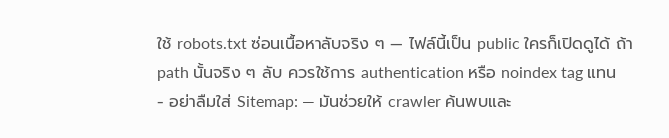ใช้ robots.txt ซ่อนเนื้อหาลับจริง ๆ — ไฟล์นี้เป็น public ใครก็เปิดดูได้ ถ้า path นั้นจริง ๆ ลับ ควรใช้การ authentication หรือ noindex tag แทน
- อย่าลืมใส่ Sitemap: — มันช่วยให้ crawler ค้นพบและ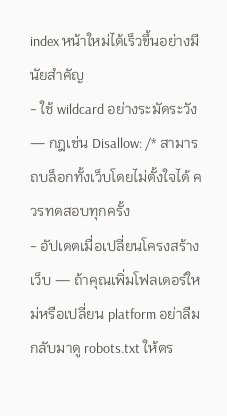index หน้าใหม่ได้เร็วขึ้นอย่างมีนัยสำคัญ
- ใช้ wildcard อย่างระมัดระวัง — กฎเช่น Disallow: /* สามารถบล็อกทั้งเว็บโดยไม่ตั้งใจได้ ควรทดสอบทุกครั้ง
- อัปเดตเมื่อเปลี่ยนโครงสร้างเว็บ — ถ้าคุณเพิ่มโฟลเดอร์ใหม่หรือเปลี่ยน platform อย่าลืมกลับมาดู robots.txt ให้ตร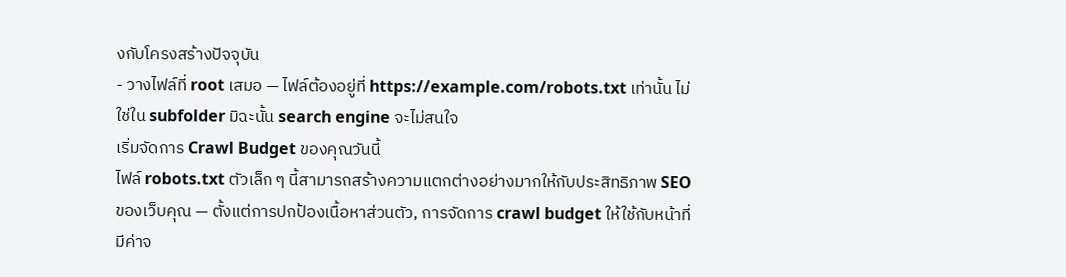งกับโครงสร้างปัจจุบัน
- วางไฟล์ที่ root เสมอ — ไฟล์ต้องอยู่ที่ https://example.com/robots.txt เท่านั้น ไม่ใช่ใน subfolder มิฉะนั้น search engine จะไม่สนใจ
เริ่มจัดการ Crawl Budget ของคุณวันนี้
ไฟล์ robots.txt ตัวเล็ก ๆ นี้สามารถสร้างความแตกต่างอย่างมากให้กับประสิทธิภาพ SEO ของเว็บคุณ — ตั้งแต่การปกป้องเนื้อหาส่วนตัว, การจัดการ crawl budget ให้ใช้กับหน้าที่มีค่าจ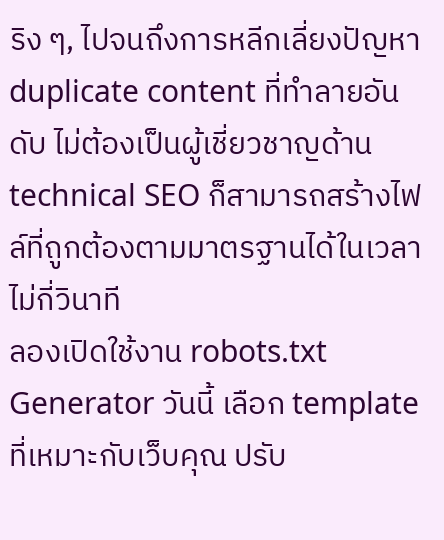ริง ๆ, ไปจนถึงการหลีกเลี่ยงปัญหา duplicate content ที่ทำลายอันดับ ไม่ต้องเป็นผู้เชี่ยวชาญด้าน technical SEO ก็สามารถสร้างไฟล์ที่ถูกต้องตามมาตรฐานได้ในเวลาไม่กี่วินาที
ลองเปิดใช้งาน robots.txt Generator วันนี้ เลือก template ที่เหมาะกับเว็บคุณ ปรับ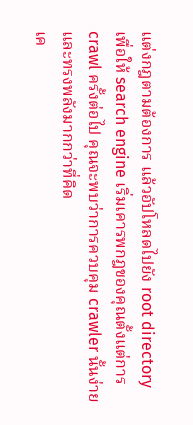แต่งกฎตามต้องการ แล้วอัปโหลดไปยัง root directory เพื่อให้ search engine เริ่มเคารพกฎของคุณตั้งแต่การ crawl ครั้งต่อไป คุณจะพบว่าการควบคุม crawler นั้นง่ายและทรงพลังมากกว่าที่คิด
เค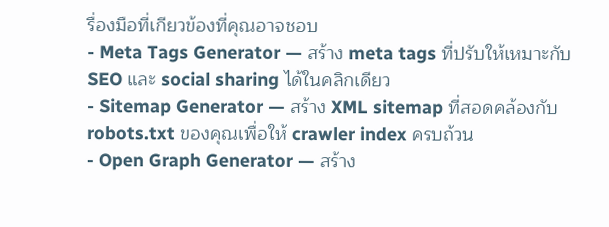รื่องมือที่เกียวข้องที่คุณอาจชอบ
- Meta Tags Generator — สร้าง meta tags ที่ปรับให้เหมาะกับ SEO และ social sharing ได้ในคลิกเดียว
- Sitemap Generator — สร้าง XML sitemap ที่สอดคล้องกับ robots.txt ของคุณเพื่อให้ crawler index ครบถ้วน
- Open Graph Generator — สร้าง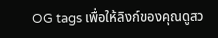OG tags เพื่อให้ลิงก์ของคุณดูสว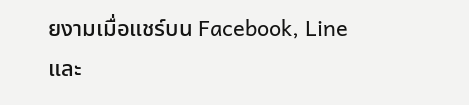ยงามเมื่อแชร์บน Facebook, Line และ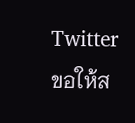Twitter
ขอให้ส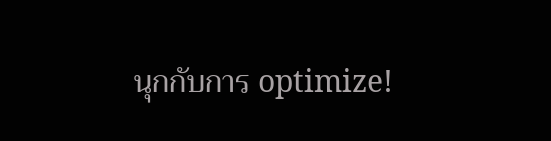นุกกับการ optimize!